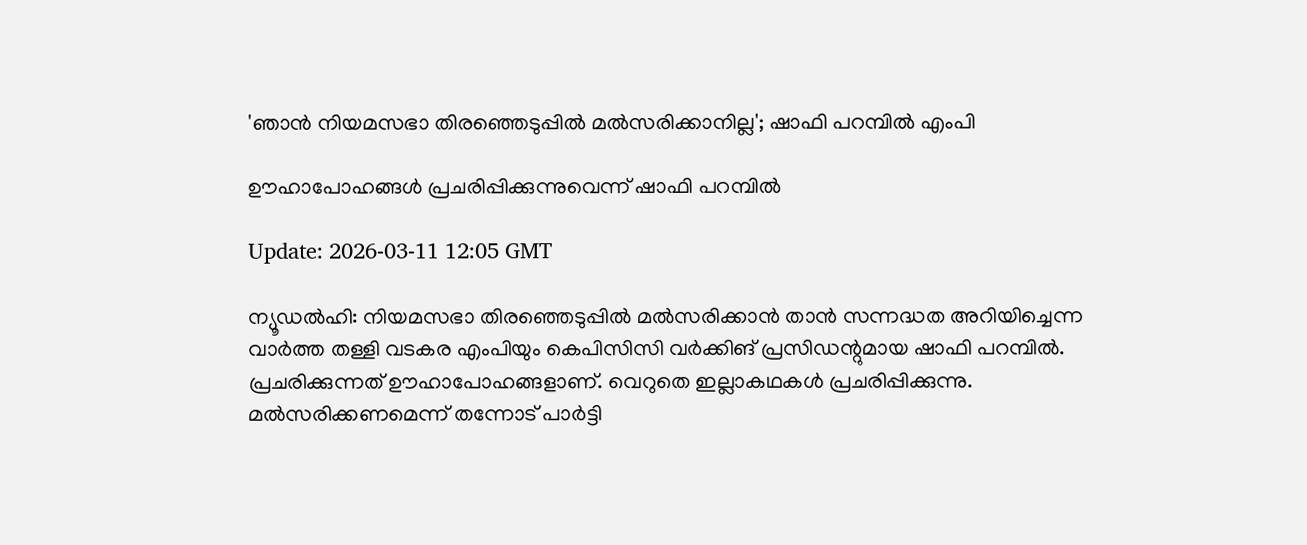'ഞാന്‍ നിയമസഭാ തിരഞ്ഞെടുപ്പില്‍ മല്‍സരിക്കാനില്ല'; ഷാഫി പറമ്പില്‍ എംപി

ഊഹാപോഹങ്ങള്‍ പ്രചരിപ്പിക്കുന്നുവെന്ന് ഷാഫി പറമ്പില്‍

Update: 2026-03-11 12:05 GMT

ന്യൂഡല്‍ഹി: നിയമസഭാ തിരഞ്ഞെടുപ്പില്‍ മല്‍സരിക്കാന്‍ താന്‍ സന്നദ്ധത അറിയിച്ചെന്ന വാര്‍ത്ത തള്ളി വടകര എംപിയും കെപിസിസി വര്‍ക്കിങ് പ്രസിഡന്റുമായ ഷാഫി പറമ്പില്‍. പ്രചരിക്കുന്നത് ഊഹാപോഹങ്ങളാണ്. വെറുതെ ഇല്ലാകഥകള്‍ പ്രചരിപ്പിക്കുന്നു. മല്‍സരിക്കണമെന്ന് തന്നോട് പാര്‍ട്ടി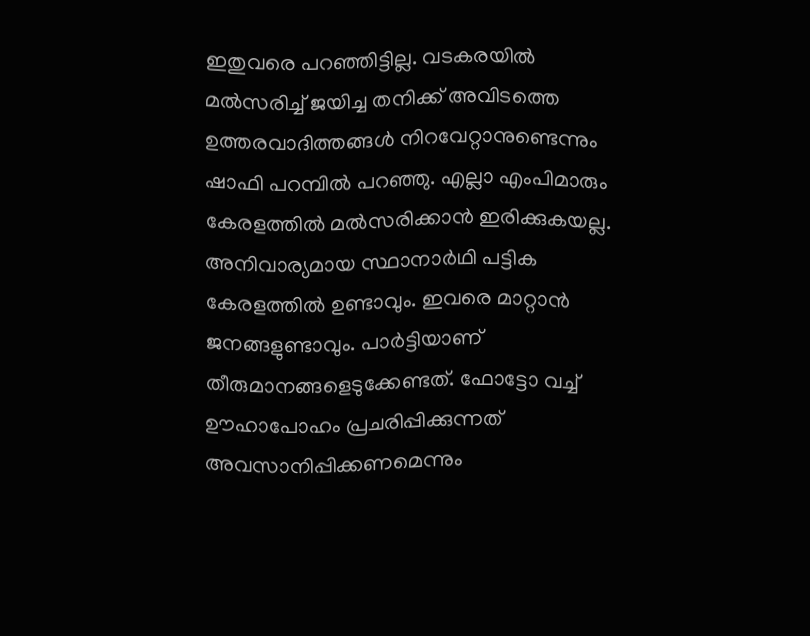ഇതുവരെ പറഞ്ഞിട്ടില്ല. വടകരയില്‍ മല്‍സരിച്ച് ജയിച്ച തനിക്ക് അവിടത്തെ ഉത്തരവാദിത്തങ്ങള്‍ നിറവേറ്റാനുണ്ടെന്നും ഷാഫി പറമ്പില്‍ പറഞ്ഞു. എല്ലാ എംപിമാരും കേരളത്തില്‍ മല്‍സരിക്കാന്‍ ഇരിക്കുകയല്ല. അനിവാര്യമായ സ്ഥാനാര്‍ഥി പട്ടിക കേരളത്തില്‍ ഉണ്ടാവും. ഇവരെ മാറ്റാന്‍ ജനങ്ങളുണ്ടാവും. പാര്‍ട്ടിയാണ് തീരുമാനങ്ങളെടുക്കേണ്ടത്. ഫോട്ടോ വച്ച് ഊഹാപോഹം പ്രചരിപ്പിക്കുന്നത് അവസാനിപ്പിക്കണമെന്നും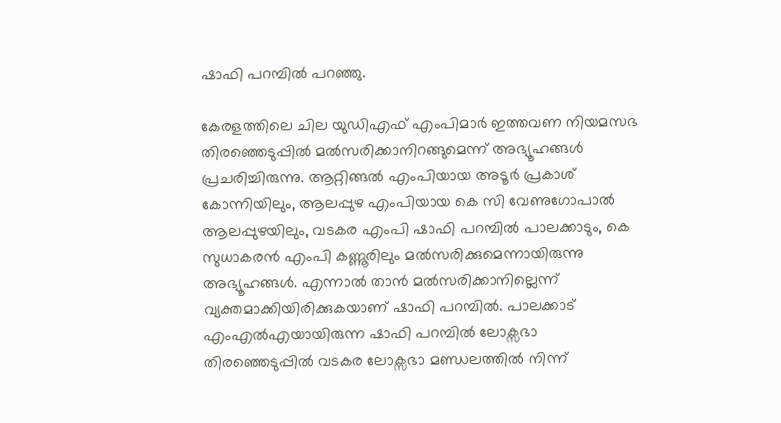ഷാഫി പറമ്പില്‍ പറഞ്ഞു.

കേരളത്തിലെ ചില യുഡിഎഫ് എംപിമാര്‍ ഇത്തവണ നിയമസഭ തിരഞ്ഞെടുപ്പില്‍ മല്‍സരിക്കാനിറങ്ങുമെന്ന് അഭ്യൂഹങ്ങള്‍ പ്രചരിച്ചിരുന്നു. ആറ്റിങ്ങല്‍ എംപിയായ അടൂര്‍ പ്രകാശ് കോന്നിയിലും, ആലപ്പുഴ എംപിയായ കെ സി വേണുഗോപാല്‍ ആലപ്പുഴയിലും, വടകര എംപി ഷാഫി പറമ്പില്‍ പാലക്കാടും, കെ സുധാകരന്‍ എംപി കണ്ണൂരിലും മല്‍സരിക്കുമെന്നായിരുന്നു അഭ്യൂഹങ്ങള്‍. എന്നാല്‍ താന്‍ മല്‍സരിക്കാനില്ലെന്ന് വ്യക്തമാക്കിയിരിക്കുകയാണ് ഷാഫി പറമ്പില്‍. പാലക്കാട് എംഎല്‍എയായിരുന്ന ഷാഫി പറമ്പില്‍ ലോക്സഭാ തിരഞ്ഞെടുപ്പില്‍ വടകര ലോക്സഭാ മണ്ഡലത്തില്‍ നിന്ന്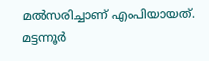മല്‍സരിച്ചാണ് എംപിയായത്. മട്ടന്നൂര്‍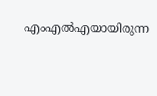എംഎല്‍എയായിരുന്ന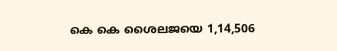കെ കെ ശൈലജയെ 1,14,506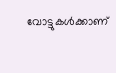വോട്ടുകള്‍ക്കാണ്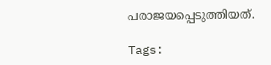പരാജയപ്പെടുത്തിയത്.

Tags: